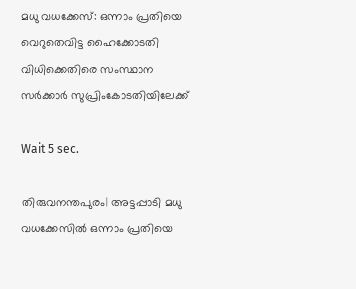മധു വധക്കേസ്: ഒന്നാം പ്രതിയെ വെറുതെവിട്ട ഹൈക്കോടതി വിധിക്കെതിരെ സംസ്ഥാന സര്‍ക്കാര്‍ സുപ്രിംകോടതിയിലേക്ക്

Wait 5 sec.

തിരുവനന്തപുരം| അട്ടപ്പാടി മധു വധക്കേസില്‍ ഒന്നാം പ്രതിയെ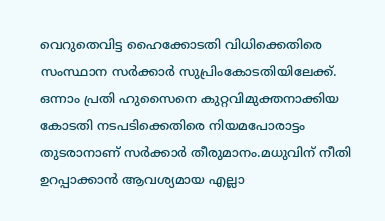വെറുതെവിട്ട ഹൈക്കോടതി വിധിക്കെതിരെ സംസ്ഥാന സര്‍ക്കാര്‍ സുപ്രിംകോടതിയിലേക്ക്. ഒന്നാം പ്രതി ഹുസൈനെ കുറ്റവിമുക്തനാക്കിയ കോടതി നടപടിക്കെതിരെ നിയമപോരാട്ടം തുടരാനാണ് സര്‍ക്കാര്‍ തീരുമാനം.മധുവിന് നീതി ഉറപ്പാക്കാന്‍ ആവശ്യമായ എല്ലാ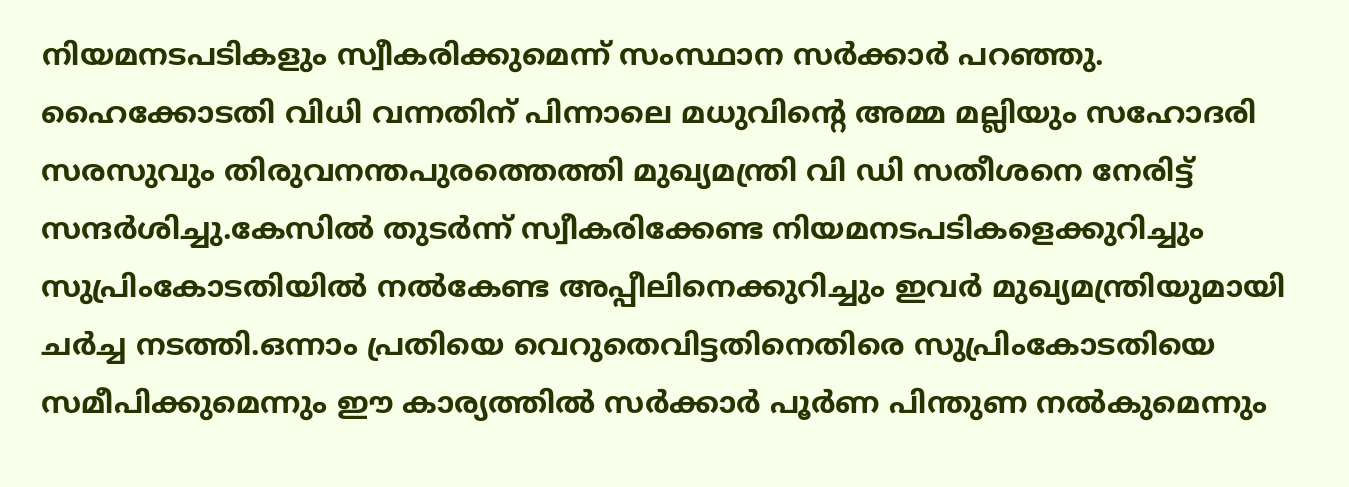നിയമനടപടികളും സ്വീകരിക്കുമെന്ന് സംസ്ഥാന സര്‍ക്കാര്‍ പറഞ്ഞു. ഹൈക്കോടതി വിധി വന്നതിന് പിന്നാലെ മധുവിന്റെ അമ്മ മല്ലിയും സഹോദരി സരസുവും തിരുവനന്തപുരത്തെത്തി മുഖ്യമന്ത്രി വി ഡി സതീശനെ നേരിട്ട് സന്ദര്‍ശിച്ചു.കേസില്‍ തുടര്‍ന്ന് സ്വീകരിക്കേണ്ട നിയമനടപടികളെക്കുറിച്ചും സുപ്രിംകോടതിയില്‍ നല്‍കേണ്ട അപ്പീലിനെക്കുറിച്ചും ഇവര്‍ മുഖ്യമന്ത്രിയുമായി ചര്‍ച്ച നടത്തി.ഒന്നാം പ്രതിയെ വെറുതെവിട്ടതിനെതിരെ സുപ്രിംകോടതിയെ സമീപിക്കുമെന്നും ഈ കാര്യത്തില്‍ സര്‍ക്കാര്‍ പൂര്‍ണ പിന്തുണ നല്‍കുമെന്നും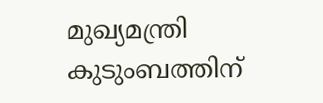മുഖ്യമന്ത്രി കുടുംബത്തിന്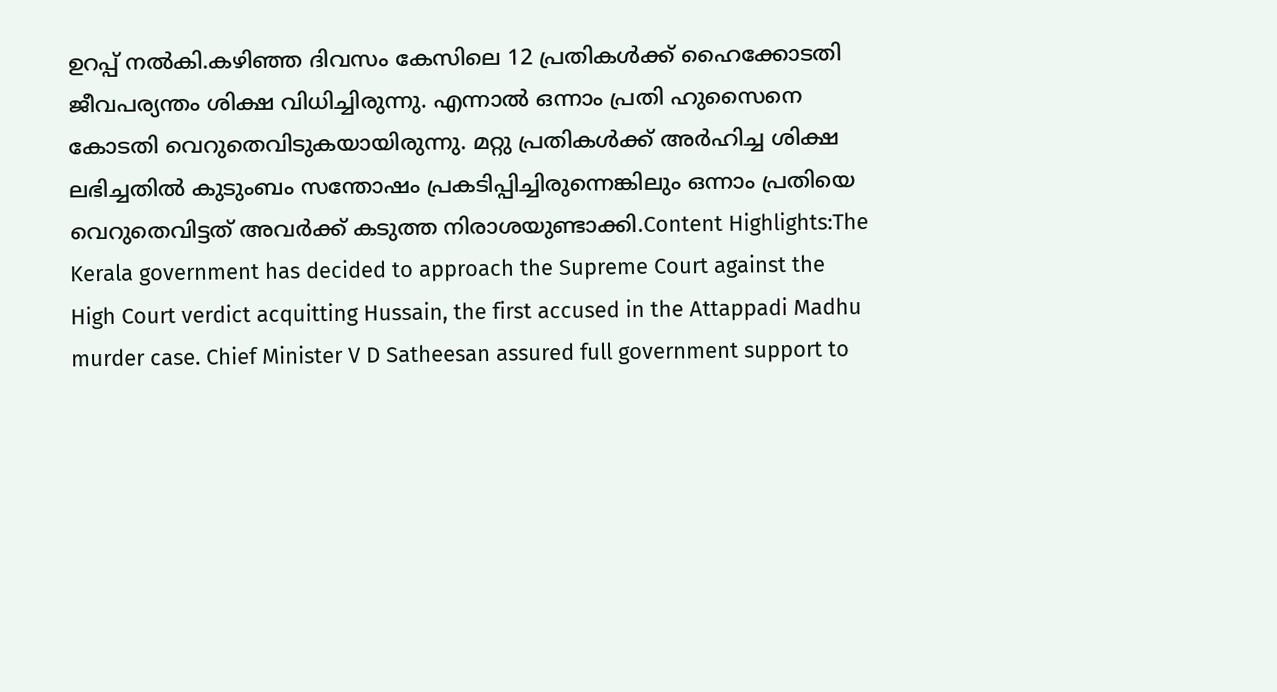ഉറപ്പ് നല്‍കി.കഴിഞ്ഞ ദിവസം കേസിലെ 12 പ്രതികള്‍ക്ക് ഹൈക്കോടതി ജീവപര്യന്തം ശിക്ഷ വിധിച്ചിരുന്നു. എന്നാല്‍ ഒന്നാം പ്രതി ഹുസൈനെ കോടതി വെറുതെവിടുകയായിരുന്നു. മറ്റു പ്രതികള്‍ക്ക് അര്‍ഹിച്ച ശിക്ഷ ലഭിച്ചതില്‍ കുടുംബം സന്തോഷം പ്രകടിപ്പിച്ചിരുന്നെങ്കിലും ഒന്നാം പ്രതിയെ വെറുതെവിട്ടത് അവര്‍ക്ക് കടുത്ത നിരാശയുണ്ടാക്കി.Content Highlights:The Kerala government has decided to approach the Supreme Court against the High Court verdict acquitting Hussain, the first accused in the Attappadi Madhu murder case. Chief Minister V D Satheesan assured full government support to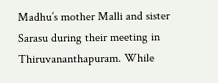Madhu’s mother Malli and sister Sarasu during their meeting in Thiruvananthapuram. While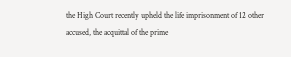the High Court recently upheld the life imprisonment of 12 other accused, the acquittal of the prime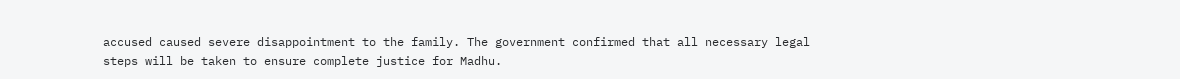accused caused severe disappointment to the family. The government confirmed that all necessary legal steps will be taken to ensure complete justice for Madhu.